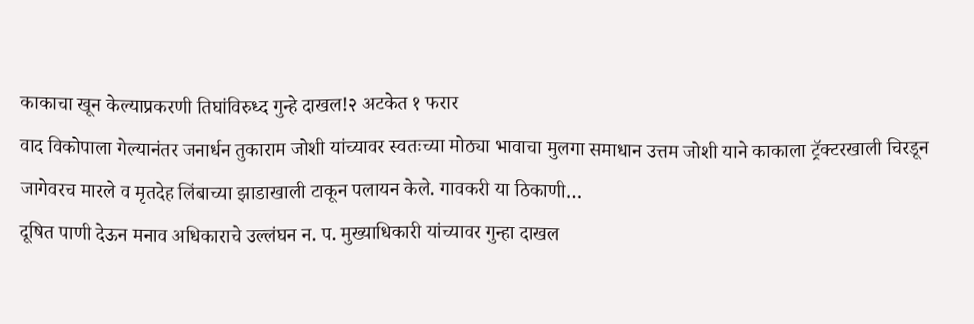काकाचा खून केल्याप्रकरणी तिघांविरुध्द गुन्हे दाखल!२ अटकेत १ फरार
वाद विकोपाला गेल्यानंतर जनार्धन तुकाराम जोशी यांच्यावर स्वतःच्या मोठ्या भावाचा मुलगा समाधान उत्तम जोशी याने काकाला ट्रॅक्टरखाली चिरडून जागेवरच मारले व मृतदेह लिंबाच्या झाडाखाली टाकून पलायन केले. गावकरी या ठिकाणी…
दूषित पाणी देऊन मनाव अधिकाराचे उल्लंघन न. प. मुख्याधिकारी यांच्यावर गुन्हा दाखल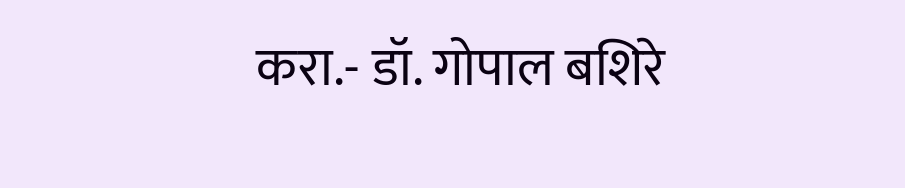करा.- डॉ. गोपाल बशिरे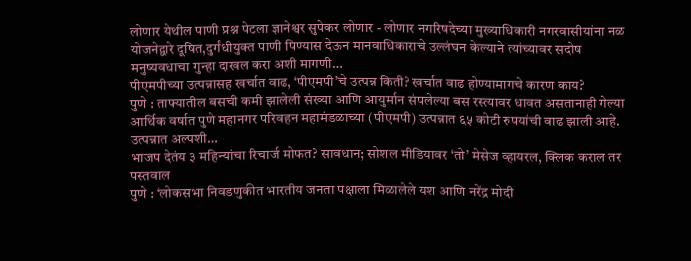लोणार येथील पाणी प्रश्न पेटला ज्ञानेश्वर सुपेकर लोणार - लोणार नगरिषदेच्या मुख्याधिकारी नगरवासीयांना नळ योजनेद्वारे दूषित,दुर्गंधीयुक्त पाणी पिण्यास देऊन मानवाधिकाराचे उल्लंघन केल्याने त्यांच्यावर सदोष मनुष्यवधाचा गुन्हा दाखल करा अशी मागणी…
पीएमपीच्या उत्पन्नासह खर्चात वाढ, ‘पीएमपी’चे उत्पन्न किती? खर्चात वाढ होण्यामागचे कारण काय?
पुणे : ताफ्यातील बसची कमी झालेली संख्या आणि आयुर्मान संपलेल्या बस रस्त्यावर धावत असतानाही गेल्या आर्थिक वर्षात पुणे महानगर परिवहन महामंडळाच्या (पीएमपी) उत्पन्नात ६५ कोटी रुपयांची वाढ झाली आहे. उत्पन्नात अल्पशी…
भाजप देतंय ३ महिन्यांचा रिचार्ज मोफत? सावधान; सोशल मीडियावर ‘तो’ मेसेज व्हायरल, क्लिक कराल तर पस्तवाल
पुणे : ‘लोकसभा निवडणुकीत भारतीय जनता पक्षाला मिळालेले यश आणि नरेंद्र मोदी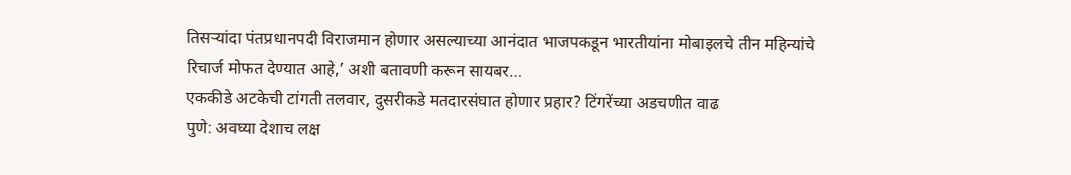तिसऱ्यांदा पंतप्रधानपदी विराजमान होणार असल्याच्या आनंदात भाजपकडून भारतीयांना मोबाइलचे तीन महिन्यांचे रिचार्ज मोफत देण्यात आहे,’ अशी बतावणी करून सायबर…
एककीडे अटकेची टांगती तलवार, दुसरीकडे मतदारसंघात होणार प्रहार? टिंगरेंच्या अडचणीत वाढ
पुणे: अवघ्या देशाच लक्ष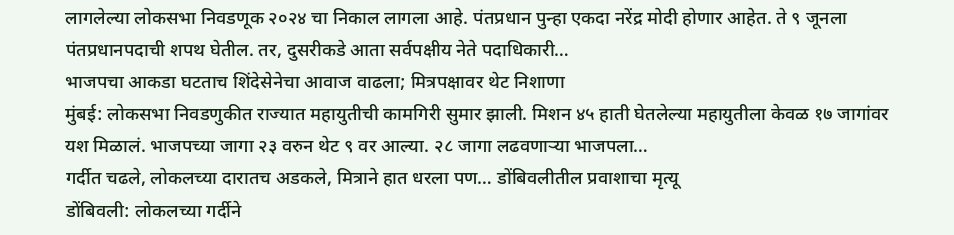लागलेल्या लोकसभा निवडणूक २०२४ चा निकाल लागला आहे. पंतप्रधान पुन्हा एकदा नरेंद्र मोदी होणार आहेत. ते ९ जूनला पंतप्रधानपदाची शपथ घेतील. तर, दुसरीकडे आता सर्वपक्षीय नेते पदाधिकारी…
भाजपचा आकडा घटताच शिंदेसेनेचा आवाज वाढला; मित्रपक्षावर थेट निशाणा
मुंबई: लोकसभा निवडणुकीत राज्यात महायुतीची कामगिरी सुमार झाली. मिशन ४५ हाती घेतलेल्या महायुतीला केवळ १७ जागांवर यश मिळालं. भाजपच्या जागा २३ वरुन थेट ९ वर आल्या. २८ जागा लढवणाऱ्या भाजपला…
गर्दीत चढले, लोकलच्या दारातच अडकले, मित्राने हात धरला पण… डोंबिवलीतील प्रवाशाचा मृत्यू
डोंबिवली: लोकलच्या गर्दीने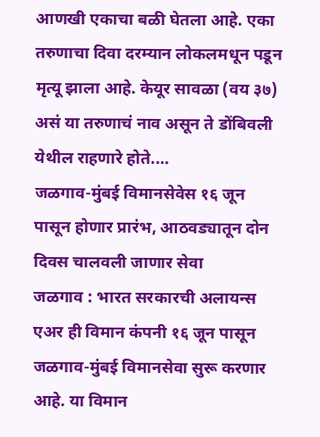आणखी एकाचा बळी घेतला आहे. एका तरुणाचा दिवा दरम्यान लोकलमधून पडून मृत्यू झाला आहे. केयूर सावळा (वय ३७) असं या तरुणाचं नाव असून ते डोंबिवली येथील राहणारे होते.…
जळगाव-मुंबई विमानसेवेस १६ जून पासून होणार प्रारंभ, आठवड्यातून दोन दिवस चालवली जाणार सेवा
जळगाव : भारत सरकारची अलायन्स एअर ही विमान कंपनी १६ जून पासून जळगाव-मुंबई विमानसेवा सुरू करणार आहे. या विमान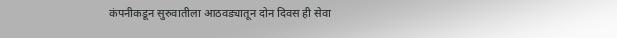कंपनीकडून सुरुवातीला आठवड्यातून दोन दिवस ही सेवा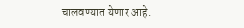चालवण्यात येणार आहे.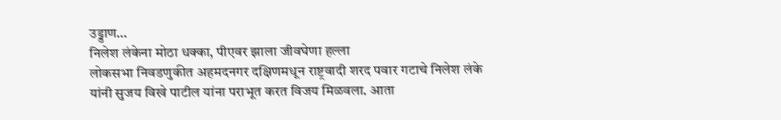उड्डाण…
निलेश लंकेना मोठा धक्का, पीएवर झाला जीवघेणा हल्ला
लोकसभा निवडणुकीत अहमदनगर दक्षिणमधून राष्ट्रवादी शरद पवार गटाचे निलेश लंके यांनी सुजय विखे पाटील यांना पराभूत करत विजय मिळवला. आता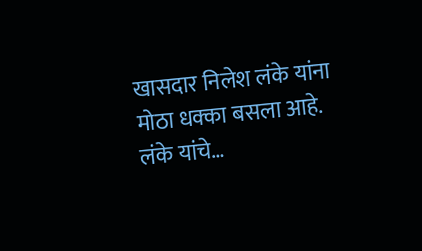खासदार निलेश लंके यांना मोठा धक्का बसला आहे. लंके यांचे…